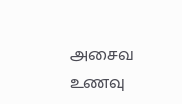அசைவ உணவு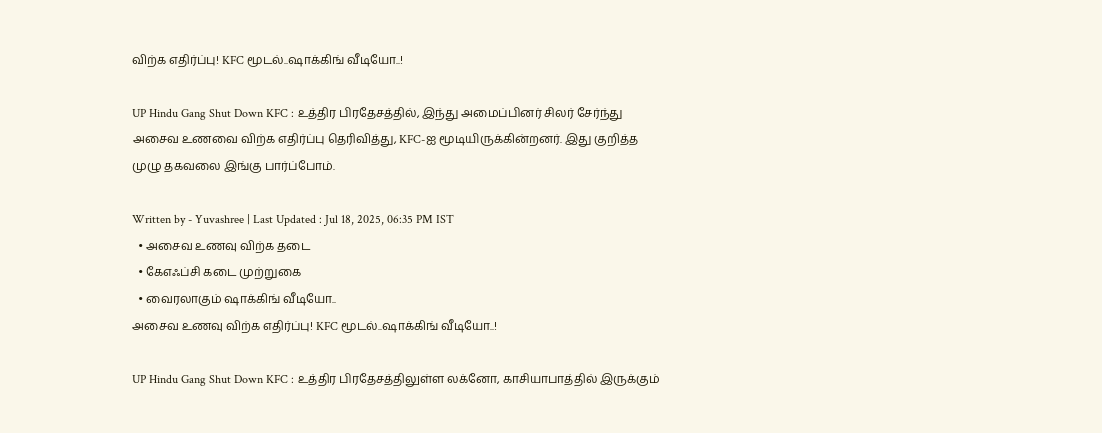விற்க எதிர்ப்பு! KFC மூடல்..ஷாக்கிங் வீடியோ..!

UP Hindu Gang Shut Down KFC : உத்திர பிரதேசத்தில், இந்து அமைப்பினர் சிலர் சேர்ந்து அசைவ உணவை விற்க எதிர்ப்பு தெரிவித்து, KFC-ஐ மூடியிருக்கின்றனர். இது குறித்த முழு தகவலை இங்கு பார்ப்போம்.

Written by - Yuvashree | Last Updated : Jul 18, 2025, 06:35 PM IST
  • அசைவ உணவு விற்க தடை
  • கேஎஃப்சி கடை முற்றுகை
  • வைரலாகும் ஷாக்கிங் வீடியோ..
அசைவ உணவு விற்க எதிர்ப்பு! KFC மூடல்..ஷாக்கிங் வீடியோ..!

UP Hindu Gang Shut Down KFC : உத்திர பிரதேசத்திலுள்ள லக்னோ, காசியாபாத்தில் இருக்கும்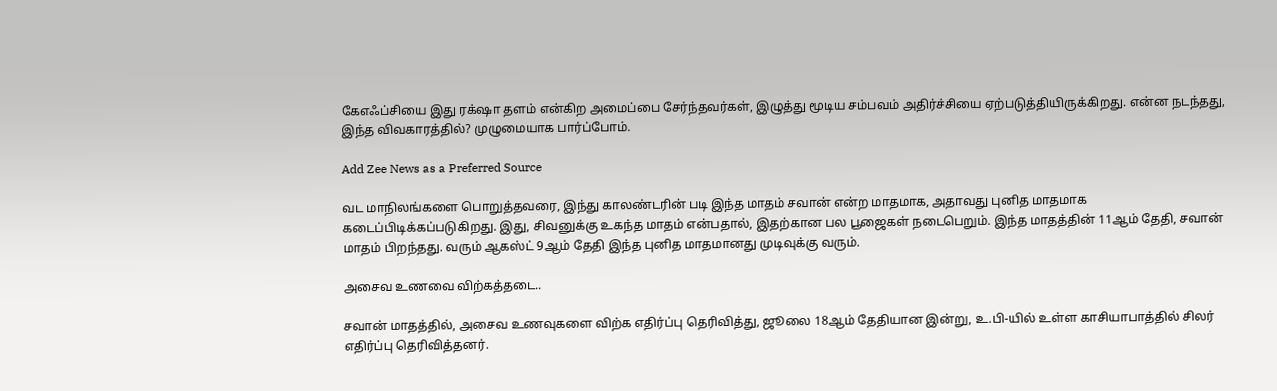கேஎஃப்சியை இது ரக்‌ஷா தளம் என்கிற அமைப்பை சேர்ந்தவர்கள், இழுத்து மூடிய சம்பவம் அதிர்ச்சியை ஏற்படுத்தியிருக்கிறது. என்ன நடந்தது, இந்த விவகாரத்தில்? முழுமையாக பார்ப்போம்.

Add Zee News as a Preferred Source

வட மாநிலங்களை பொறுத்தவரை, இந்து காலண்டரின் படி இந்த மாதம் சவான் என்ற மாதமாக, அதாவது புனித மாதமாக கடைப்பிடிக்கப்படுகிறது. இது, சிவனுக்கு உகந்த மாதம் என்பதால், இதற்கான பல பூஜைகள் நடைபெறும். இந்த மாதத்தின் 11ஆம் தேதி, சவான் மாதம் பிறந்தது. வரும் ஆகஸ்ட் 9ஆம் தேதி இந்த புனித மாதமானது முடிவுக்கு வரும்.

அசைவ உணவை விற்கத்தடை..

சவான் மாதத்தில், அசைவ உணவுகளை விற்க எதிர்ப்பு தெரிவித்து, ஜூலை 18ஆம் தேதியான இன்று, உ.பி-யில் உள்ள காசியாபாத்தில் சிலர் எதிர்ப்பு தெரிவித்தனர்.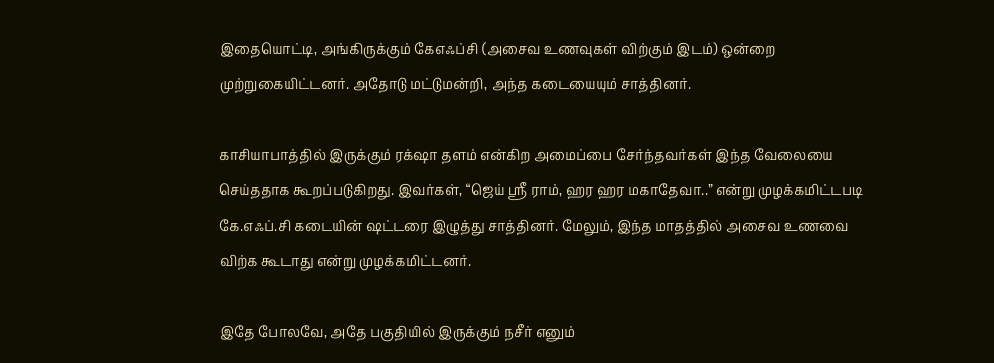இதையொட்டி, அங்கிருக்கும் கேஎஃப்சி (அசைவ உணவுகள் விற்கும் இடம்) ஒன்றை முற்றுகையிட்டனர். அதோடு மட்டுமன்றி, அந்த கடையையும் சாத்தினர்.

காசியாபாத்தில் இருக்கும் ரக்‌ஷா தளம் என்கிற அமைப்பை சேர்ந்தவர்கள் இந்த வேலையை செய்ததாக கூறப்படுகிறது. இவர்கள், “ஜெய் ஸ்ரீ ராம், ஹர ஹர மகாதேவா..” என்று முழக்கமிட்டபடி கே.எஃப்.சி கடையின் ஷட்டரை இழுத்து சாத்தினர். மேலும், இந்த மாதத்தில் அசைவ உணவை விற்க கூடாது என்று முழக்கமிட்டனர்.

இதே போலவே, அதே பகுதியில் இருக்கும் நசீர் எனும்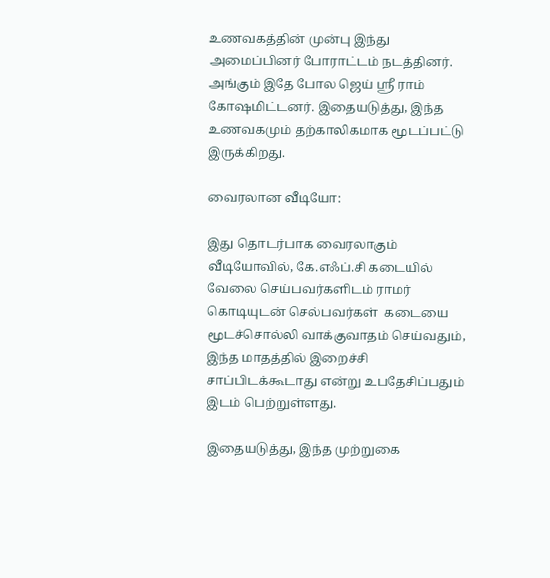உணவகத்தின் முன்பு இந்து அமைப்பினர் போராட்டம் நடத்தினர். அங்கும் இதே போல ஜெய் ஸ்ரீ ராம் கோஷமிட்டனர். இதையடுத்து, இந்த உணவகமும் தற்காலிகமாக மூடப்பட்டு இருக்கிறது.

வைரலான வீடியோ:

இது தொடர்பாக வைரலாகும் வீடியோவில், கே.எஃப்.சி கடையில் வேலை செய்பவர்களிடம் ராமர் கொடியுடன் செல்பவர்கள்  கடையை மூடச்சொல்லி வாக்குவாதம் செய்வதும், இந்த மாதத்தில் இறைச்சி சாப்பிடக்கூடாது என்று உபதேசிப்பதும் இடம் பெற்றுள்ளது.

இதையடுத்து, இந்த முற்றுகை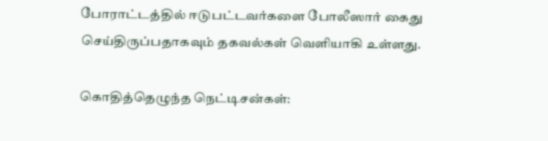போராட்டத்தில் ஈடுபட்டவர்களை போலீஸார் கைது செய்திருப்பதாகவும் தகவல்கள் வெளியாகி உள்ளது.

கொதித்தெழுந்த நெட்டிசன்கள்: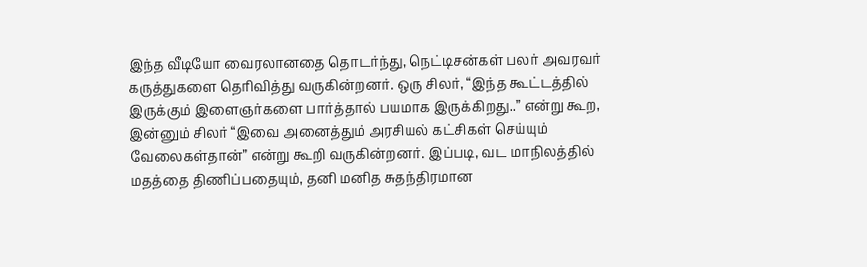இந்த வீடியோ வைரலானதை தொடர்ந்து, நெட்டிசன்கள் பலர் அவரவர் கருத்துகளை தெரிவித்து வருகின்றனர். ஒரு சிலர், “இந்த கூட்டத்தில் இருக்கும் இளைஞர்களை பார்த்தால் பயமாக இருக்கிறது..” என்று கூற, இன்னும் சிலர் “இவை அனைத்தும் அரசியல் கட்சிகள் செய்யும் வேலைகள்தான்” என்று கூறி வருகின்றனர். இப்படி, வட மாநிலத்தில் மதத்தை திணிப்பதையும், தனி மனித சுதந்திரமான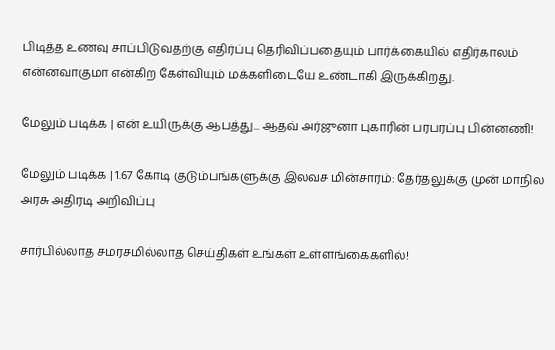பிடித்த உணவு சாப்பிடுவதற்கு எதிர்ப்பு தெரிவிப்பதையும் பார்க்கையில் எதிர்காலம் என்னவாகுமா என்கிற கேள்வியும் மக்களிடையே உண்டாகி இருக்கிறது.

மேலும் படிக்க | என் உயிருக்கு ஆபத்து... ஆதவ் அர்ஜுனா புகாரின் பரபரப்பு பின்னணி!

மேலும் படிக்க | 1.67 கோடி குடும்பங்களுக்கு இலவச மின்சாரம்: தேர்தலுக்கு முன் மாநில அரசு அதிரடி அறிவிப்பு

சார்பில்லாத சமரசமில்லாத செய்திகள் உங்கள் உள்ளங்கைகளில்!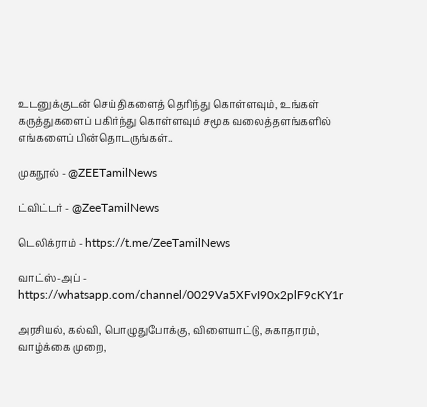உடனுக்குடன் செய்திகளைத் தெரிந்து கொள்ளவும், உங்கள் கருத்துகளைப் பகிர்ந்து கொள்ளவும் சமூக வலைத்தளங்களில் எங்களைப் பின்தொடருங்கள்..

முகநூல் - @ZEETamilNews

ட்விட்டர் - @ZeeTamilNews

டெலிக்ராம் - https://t.me/ZeeTamilNews

வாட்ஸ்-அப் - https://whatsapp.com/channel/0029Va5XFvI90x2plF9cKY1r

அரசியல், கல்வி, பொழுதுபோக்கு, விளையாட்டு, சுகாதாரம், வாழ்க்கை முறை,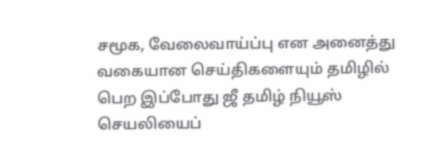சமூக, வேலைவாய்ப்பு என அனைத்து வகையான செய்திகளையும் தமிழில் பெற இப்போது ஜீ தமிழ் நியூஸ் செயலியைப்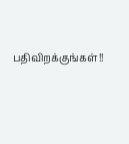பதிவிறக்குங்கள்!!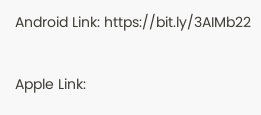Android Link: https://bit.ly/3AIMb22

Apple Link: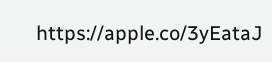https://apple.co/3yEataJ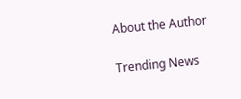About the Author

Trending News